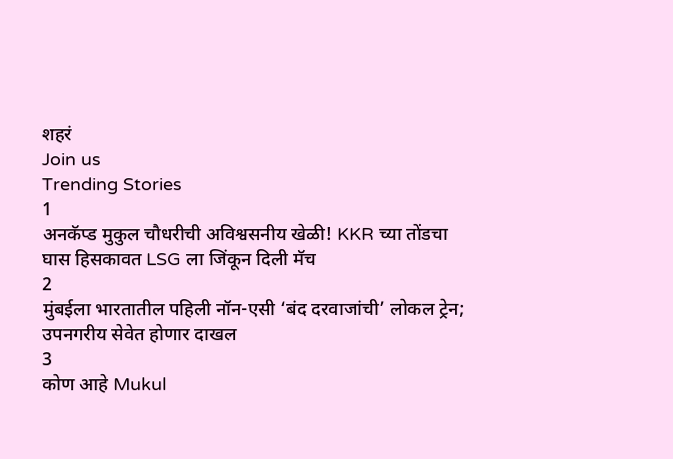शहरं
Join us
Trending Stories
1
अनकॅप्ड मुकुल चौधरीची अविश्वसनीय खेळी! KKR च्या तोंडचा घास हिसकावत LSG ला जिंकून दिली मॅच
2
मुंबईला भारतातील पहिली नॉन-एसी ‘बंद दरवाजांची’ लोकल ट्रेन; उपनगरीय सेवेत होणार दाखल
3
कोण आहे Mukul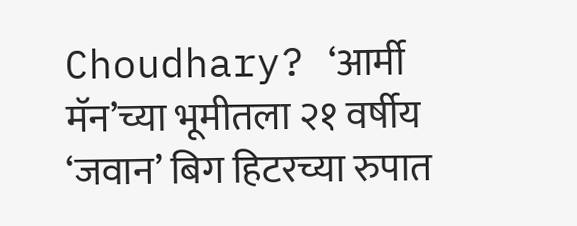Choudhary? ‘आर्मी मॅन’च्या भूमीतला २१ वर्षीय ‘जवान’ बिग हिटरच्या रुपात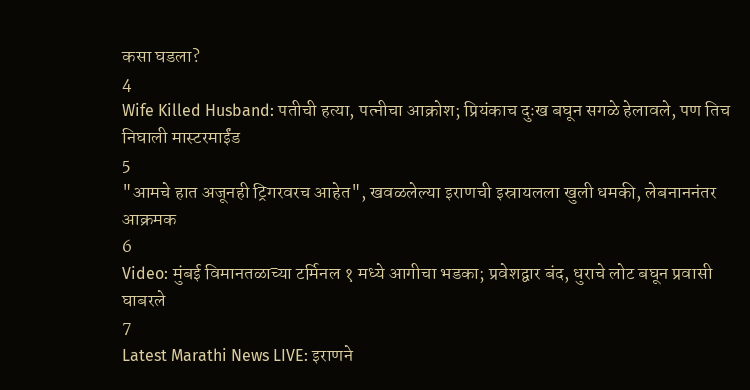कसा घडला?
4
Wife Killed Husband: पतीची हत्या, पत्नीचा आक्रोश; प्रियंकाच दुःख बघून सगळे हेलावले, पण तिच निघाली मास्टरमाईंड
5
"आमचे हात अजूनही ट्रिगरवरच आहेत", खवळलेल्या इराणची इस्रायलला खुली धमकी, लेबनाननंतर आक्रमक
6
Video: मुंबई विमानतळाच्या टर्मिनल १ मध्ये आगीचा भडका; प्रवेशद्वार बंद, धुराचे लोट बघून प्रवासी घाबरले
7
Latest Marathi News LIVE: इराणने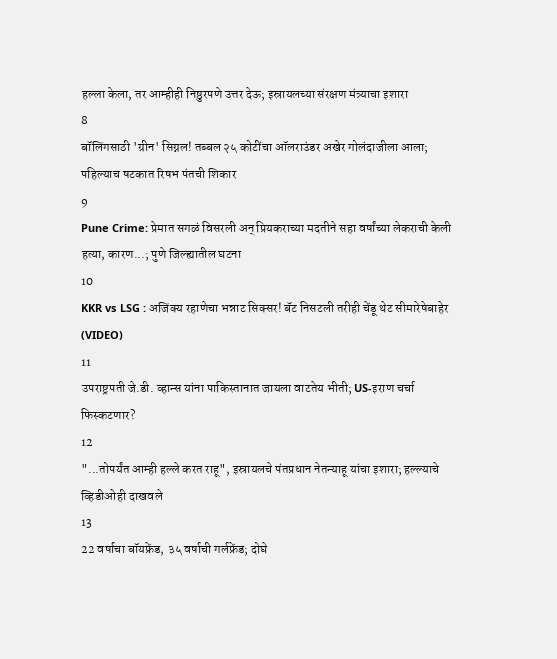हल्ला केला, तर आम्हीही निष्ठुरपणे उत्तर देऊ; इस्रायलच्या संरक्षण मंत्र्याचा इशारा
8
बॉलिंगसाठी 'ग्रीन' सिग्नल! तब्बल २५ कोटींचा ऑलराउंडर अखेर गोलंदाजीला आला; पहिल्याच षटकात रिषभ पंतची शिकार
9
Pune Crime: प्रेमात सगळं विसरली अन् प्रियकराच्या मदतीने सहा वर्षांच्या लेकराची केली हत्या, कारण...; पुणे जिल्ह्यातील घटना
10
KKR vs LSG : अजिंक्य रहाणेचा भन्नाट सिक्सर! बॅट निसटली तरीही चेंडू थेट सीमारेषेबाहेर (VIDEO)
11
उपराष्ट्रपती जे.डी. व्हान्स यांना पाकिस्तानात जायला वाटतेय भीती; US-इराण चर्चा फिस्कटणार?
12
"...तोपर्यंत आम्ही हल्ले करत राहू", इस्रायलचे पंतप्रधान नेतन्याहू यांचा इशारा; हल्ल्याचे व्हिडीओही दाखवले
13
22 वर्षाचा बॉयफ्रेंड, ३५ वर्षाची गर्लफ्रेंड; दोघे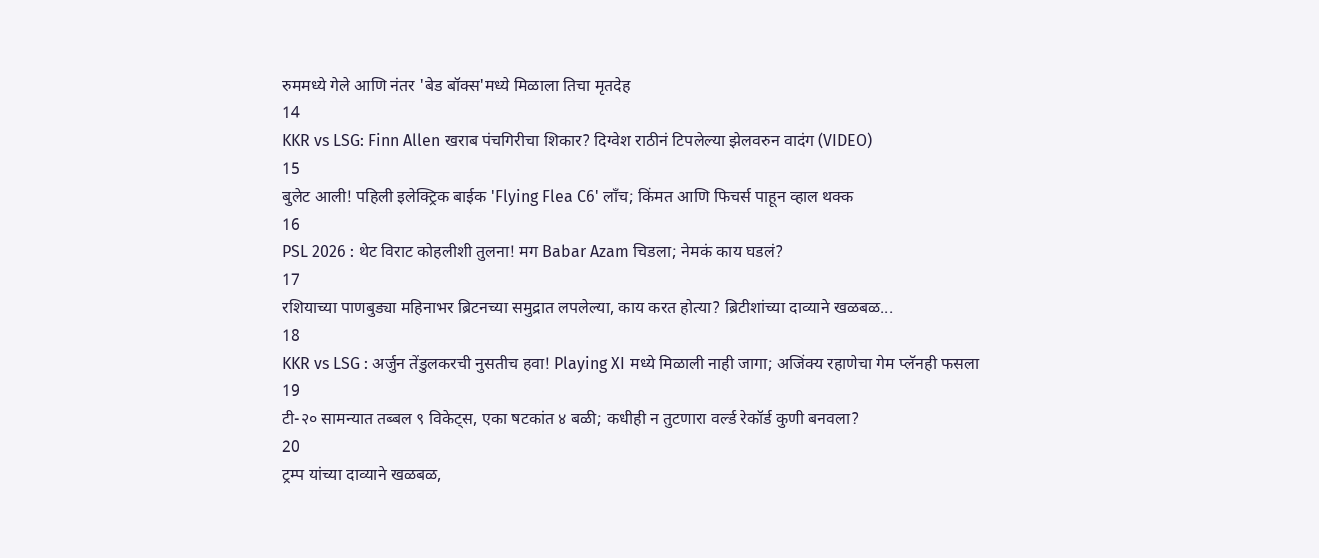रुममध्ये गेले आणि नंतर 'बेड बॉक्स'मध्ये मिळाला तिचा मृतदेह
14
KKR vs LSG: Finn Allen खराब पंचगिरीचा शिकार? दिग्वेश राठीनं टिपलेल्या झेलवरुन वादंग (VIDEO)
15
बुलेट आली! पहिली इलेक्ट्रिक बाईक 'Flying Flea C6' लाँच; किंमत आणि फिचर्स पाहून व्हाल थक्क
16
PSL 2026 : थेट विराट कोहलीशी तुलना! मग Babar Azam चिडला; नेमकं काय घडलं?
17
रशियाच्या पाणबुड्या महिनाभर ब्रिटनच्या समुद्रात लपलेल्या, काय करत होत्या? ब्रिटीशांच्या दाव्याने खळबळ...
18
KKR vs LSG : अर्जुन तेंडुलकरची नुसतीच हवा! Playing XI मध्ये मिळाली नाही जागा; अजिंक्य रहाणेचा गेम प्लॅनही फसला
19
टी-२० सामन्यात तब्बल ९ विकेट्स, एका षटकांत ४ बळी; कधीही न तुटणारा वर्ल्ड रेकॉर्ड कुणी बनवला?
20
ट्रम्प यांच्या दाव्याने खळबळ,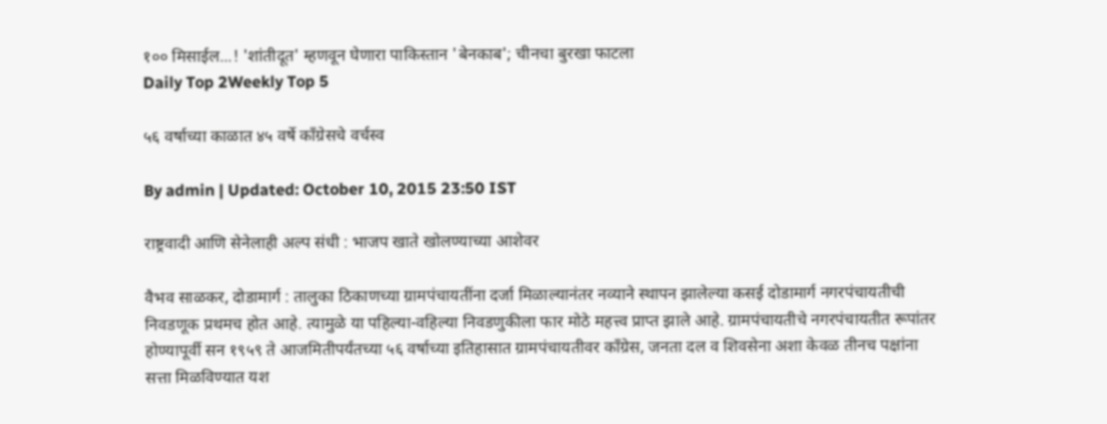१०० मिसाईल...! 'शांतीदूत' म्हणवून घेणारा पाकिस्तान 'बेनकाब'; चीनचा बुरखा फाटला
Daily Top 2Weekly Top 5

५६ वर्षाच्या काळात ४५ वर्षे काँग्रेसचे वर्चस्व

By admin | Updated: October 10, 2015 23:50 IST

राष्ट्रवादी आणि सेनेलाही अल्प संधी : भाजप खाते खोलण्याच्या आशेवर

वैभव साळकर, दोडामार्ग : तालुका ठिकाणच्या ग्रामपंचायतींना दर्जा मिळाल्यानंतर नव्याने स्थापन झालेल्या कसई दोडामार्ग नगरपंचायतीची निवडणूक प्रथमच होत आहे. त्यामुळे या पहिल्या-वहिल्या निवडणुकीला फार मोठे महत्त्व प्राप्त झाले आहे. ग्रामपंचायतीचे नगरपंचायतीत रूपांतर होण्यापूर्वी सन १९५९ ते आजमितीपर्यंतच्या ५६ वर्षाच्या इतिहासात ग्रामपंचायतीवर काँग्रेस, जनता दल व शिवसेना अशा केवळ तीनच पक्षांना सत्ता मिळविण्यात यश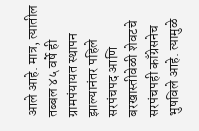आले आहे. मात्र, त्यातील तब्बल ४५ वर्षे ही ग्रामपंयायत स्थापन झाल्यानंतर पहिले सरपंचपद आणि बरखास्तीवेळी शेवटचे सरपंचपही काँग्रेसनेच भुषविले आहे. त्यामुळे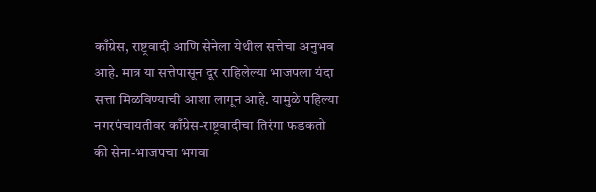काँग्रेस, राष्ट्रवादी आणि सेनेला येथील सत्तेचा अनुभव आहे. मात्र या सत्तेपासून दूर राहिलेल्या भाजपला यंदा सत्ता मिळविण्याची आशा लागून आहे. यामुळे पहिल्या नगरपंचायतीवर काँग्रेस-राष्ट्रवादीचा तिरंगा फडकतो की सेना-भाजपचा भगवा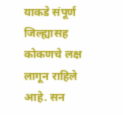याकडे संपूर्ण जिल्ह्यासह कोकणचे लक्ष लागून राहिले आहे. सन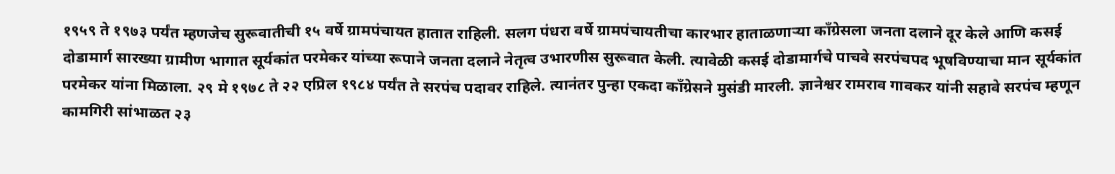१९५९ ते १९७३ पर्यंत म्हणजेच सुरूवातीची १५ वर्षे ग्रामपंचायत हातात राहिली. सलग पंधरा वर्षे ग्रामपंचायतीचा कारभार हाताळणाऱ्या काँग्रेसला जनता दलाने दूर केले आणि कसई दोडामार्ग सारख्या ग्रामीण भागात सूर्यकांत परमेकर यांच्या रूपाने जनता दलाने नेतृत्व उभारणीस सुरूवात केली. त्यावेळी कसई दोडामार्गचे पाचवे सरपंचपद भूषविण्याचा मान सूर्यकांत परमेकर यांना मिळाला. २९ मे १९७८ ते २२ एप्रिल १९८४ पर्यंत ते सरपंच पदावर राहिले. त्यानंतर पुन्हा एकदा काँग्रेसने मुसंडी मारली. ज्ञानेश्वर रामराव गावकर यांनी सहावे सरपंच म्हणून कामगिरी सांभाळत २३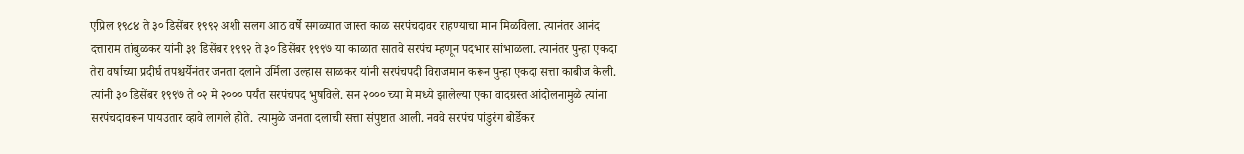एप्रिल १९८४ ते ३० डिसेंबर १९९२ अशी सलग आठ वर्षे सगळ्यात जास्त काळ सरपंचदावर राहण्याचा मान मिळविला. त्यानंतर आनंद दत्ताराम तांबुळकर यांनी ३१ डिसेंबर १९९२ ते ३० डिसेंबर १९९७ या काळात सातवे सरपंच म्हणून पदभार सांभाळला. त्यानंतर पुन्हा एकदा तेरा वर्षाच्या प्रदीर्घ तपश्चर्येनंतर जनता दलाने उर्मिला उल्हास साळकर यांनी सरपंचपदी विराजमान करून पुन्हा एकदा सत्ता काबीज केली. त्यांनी ३० डिसेंबर १९९७ ते ०२ मे २००० पर्यंत सरपंचपद भुषविले. सन २००० च्या मे मध्ये झालेल्या एका वादग्रस्त आंदोलनामुळे त्यांना सरपंचदावरून पायउतार व्हावे लागले होते. त्यामुळे जनता दलाची सत्ता संपुष्टात आली. नववे सरपंच पांडुरंग बोर्डेकर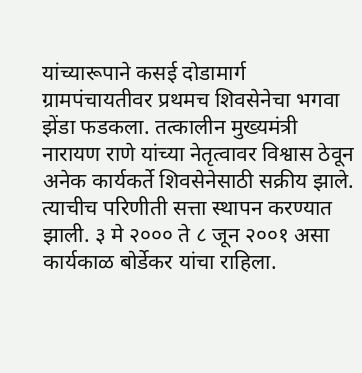यांच्यारूपाने कसई दोडामार्ग ग्रामपंचायतीवर प्रथमच शिवसेनेचा भगवा झेंडा फडकला. तत्कालीन मुख्यमंत्री नारायण राणे यांच्या नेतृत्वावर विश्वास ठेवून अनेक कार्यकर्ते शिवसेनेसाठी सक्रीय झाले. त्याचीच परिणीती सत्ता स्थापन करण्यात झाली. ३ मे २००० ते ८ जून २००१ असा कार्यकाळ बोर्डेकर यांचा राहिला.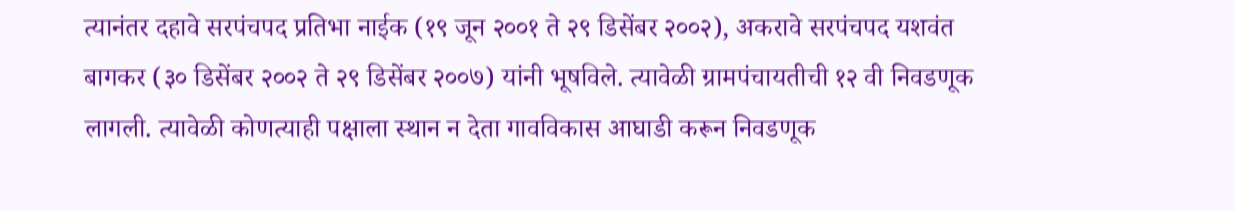त्यानंतर दहावे सरपंचपद प्रतिभा नाईक (१९ जून २००१ ते २९ डिसेंबर २००२), अकरावे सरपंचपद यशवंत बागकर (३० डिसेंबर २००२ ते २९ डिसेंबर २००७) यांनी भूषविले. त्यावेळी ग्रामपंचायतीची १२ वी निवडणूक लागली. त्यावेळी कोणत्याही पक्षाला स्थान न देता गावविकास आघाडी करून निवडणूक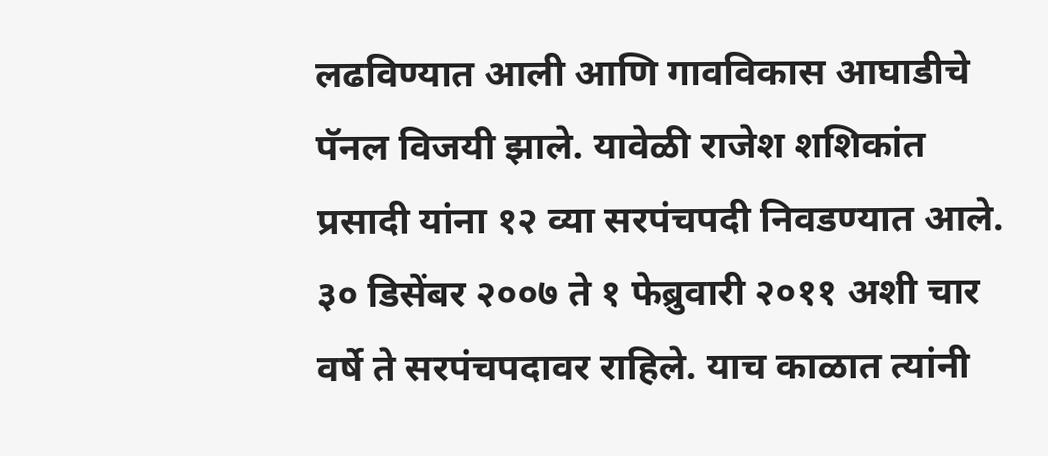लढविण्यात आली आणि गावविकास आघाडीचे पॅनल विजयी झाले. यावेळी राजेश शशिकांत प्रसादी यांना १२ व्या सरपंचपदी निवडण्यात आले. ३० डिसेंबर २००७ ते १ फेब्रुवारी २०११ अशी चार वर्षे ते सरपंचपदावर राहिले. याच काळात त्यांनी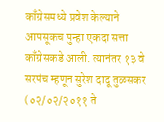काँग्रेसमध्ये प्रवेश केल्याने आपसूकच पुन्हा एकदा सत्ता काँग्रेसकडे आली. त्यानंतर १३ वे सरपंच म्हणून सुरेश दादू तुळसकर (०२/०२/२०११ ते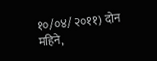१०/०४/ २०११) दोन महिने,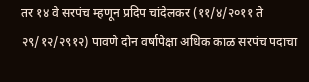तर १४ वे सरपंच म्हणून प्रदिप चांदेलकर (११/४/२०११ ते २९/१२/२९१२) पावणे दोन वर्षापेक्षा अधिक काळ सरपंच पदाचा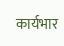कार्यभार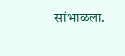सांभाळला.